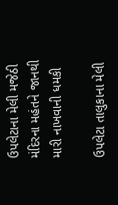ઉપલેટાના મેલી મજેઠી મંદિરના મહંતને જાનથી મારી નાખવાની ધમકી

ઉપલેટા તાલુકાના મેલી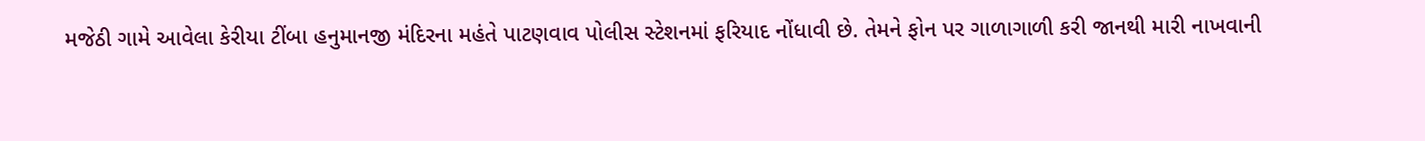મજેઠી ગામે આવેલા કેરીયા ટીંબા હનુમાનજી મંદિરના મહંતે પાટણવાવ પોલીસ સ્ટેશનમાં ફરિયાદ નોંધાવી છે. તેમને ફોન પર ગાળાગાળી કરી જાનથી મારી નાખવાની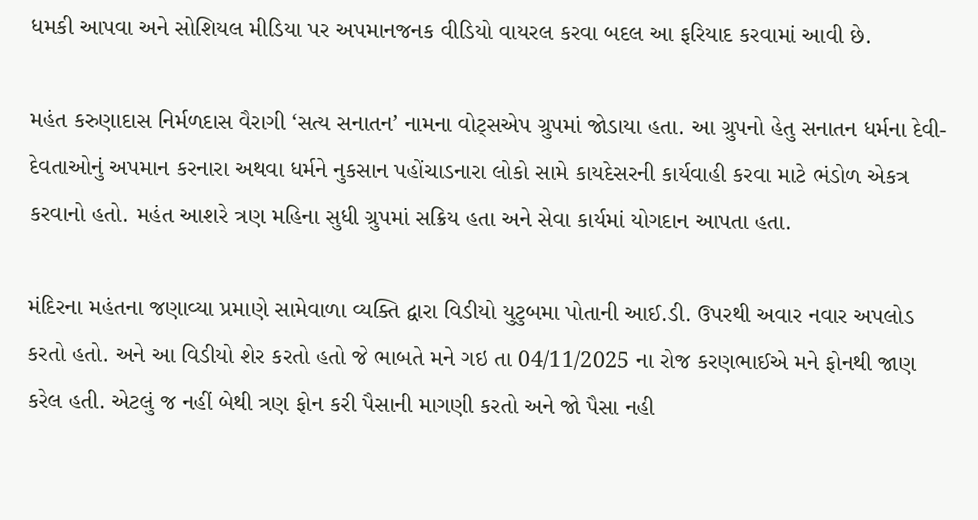ધમકી આપવા અને સોશિયલ મીડિયા પર અપમાનજનક વીડિયો વાયરલ કરવા બદલ આ ફરિયાદ કરવામાં આવી છે.

મહંત કરુણાદાસ નિર્મળદાસ વૈરાગી ‘સત્ય સનાતન’ નામના વોટ્સએપ ગ્રુપમાં જોડાયા હતા. આ ગ્રુપનો હેતુ સનાતન ધર્મના દેવી-દેવતાઓનું અપમાન કરનારા અથવા ધર્મને નુકસાન પહોંચાડનારા લોકો સામે કાયદેસરની કાર્યવાહી કરવા માટે ભંડોળ એકત્ર કરવાનો હતો. મહંત આશરે ત્રણ મહિના સુધી ગ્રુપમાં સક્રિય હતા અને સેવા કાર્યમાં યોગદાન આપતા હતા.

મંદિરના મહંતના જણાવ્યા પ્રમાણે સામેવાળા વ્યક્તિ દ્વારા વિડીયો યુટુબમા પોતાની આઈ.ડી. ઉપરથી અવાર નવાર અપલોડ કરતો હતો. અને આ વિડીયો શેર કરતો હતો જે ભાબતે મને ગઇ તા 04/11/2025 ના રોજ કરણભાઈએ મને ફોનથી જાણ કરેલ હતી. એટલું જ નહીં બેથી ત્રણ ફોન કરી પૈસાની માગણી કરતો અને જો પૈસા નહી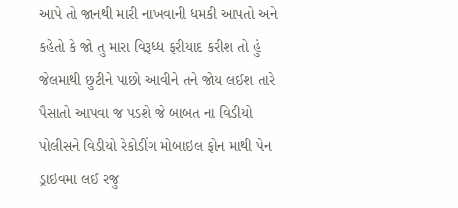આપે તો જાનથી મારી નાખવાની ધમકી આપતો અને કહેતો કે જો તુ મારા વિરૂધ્ધ ફરીયાદ કરીશ તો હું જેલમાથી છુટીને પાછો આવીને તને જોય લઈશ તારે પૈસાતો આપવા જ પડશે જે બાબત ના વિડીયો પોલીસને વિડીયો રેકોડીંગ મોબાઇલ ફોન માથી પેન ડ્રાઇવમા લઈ રજુ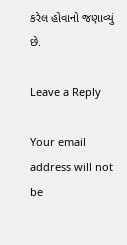કરેલ હોવાનો જણાવ્યું છે.

Leave a Reply

Your email address will not be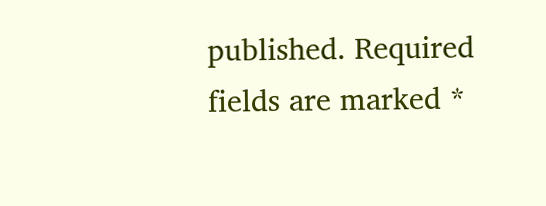published. Required fields are marked *